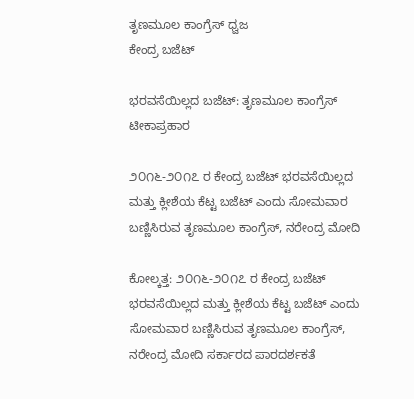ತೃಣಮೂಲ ಕಾಂಗ್ರೆಸ್ ಧ್ವಜ
ಕೇಂದ್ರ ಬಜೆಟ್

ಭರವಸೆಯಿಲ್ಲದ ಬಜೆಟ್: ತೃಣಮೂಲ ಕಾಂಗ್ರೆಸ್ ಟೀಕಾಪ್ರಹಾರ

೨೦೧೬-೨೦೧೭ ರ ಕೇಂದ್ರ ಬಜೆಟ್ ಭರವಸೆಯಿಲ್ಲದ ಮತ್ತು ಕ್ಲೀಶೆಯ ಕೆಟ್ಟ ಬಜೆಟ್ ಎಂದು ಸೋಮವಾರ ಬಣ್ಣಿಸಿರುವ ತೃಣಮೂಲ ಕಾಂಗ್ರೆಸ್, ನರೇಂದ್ರ ಮೋದಿ

ಕೋಲ್ಕತ್ತ: ೨೦೧೬-೨೦೧೭ ರ ಕೇಂದ್ರ ಬಜೆಟ್ ಭರವಸೆಯಿಲ್ಲದ ಮತ್ತು ಕ್ಲೀಶೆಯ ಕೆಟ್ಟ ಬಜೆಟ್ ಎಂದು ಸೋಮವಾರ ಬಣ್ಣಿಸಿರುವ ತೃಣಮೂಲ ಕಾಂಗ್ರೆಸ್, ನರೇಂದ್ರ ಮೋದಿ ಸರ್ಕಾರದ ಪಾರದರ್ಶಕತೆ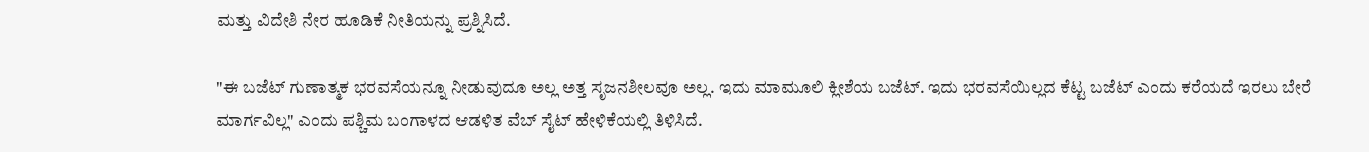ಮತ್ತು ವಿದೇಶಿ ನೇರ ಹೂಡಿಕೆ ನೀತಿಯನ್ನು ಪ್ರಶ್ನಿಸಿದೆ.

"ಈ ಬಜೆಟ್ ಗುಣಾತ್ಮಕ ಭರವಸೆಯನ್ನೂ ನೀಡುವುದೂ ಅಲ್ಲ ಅತ್ತ ಸೃಜನಶೀಲವೂ ಅಲ್ಲ. ಇದು ಮಾಮೂಲಿ ಕ್ಲೀಶೆಯ ಬಜೆಟ್. ಇದು ಭರವಸೆಯಿಲ್ಲದ ಕೆಟ್ಟ ಬಜೆಟ್ ಎಂದು ಕರೆಯದೆ ಇರಲು ಬೇರೆ ಮಾರ್ಗವಿಲ್ಲ" ಎಂದು ಪಶ್ಚಿಮ ಬಂಗಾಳದ ಆಡಳಿತ ವೆಬ್ ಸೈಟ್ ಹೇಳಿಕೆಯಲ್ಲಿ ತಿಳಿಸಿದೆ.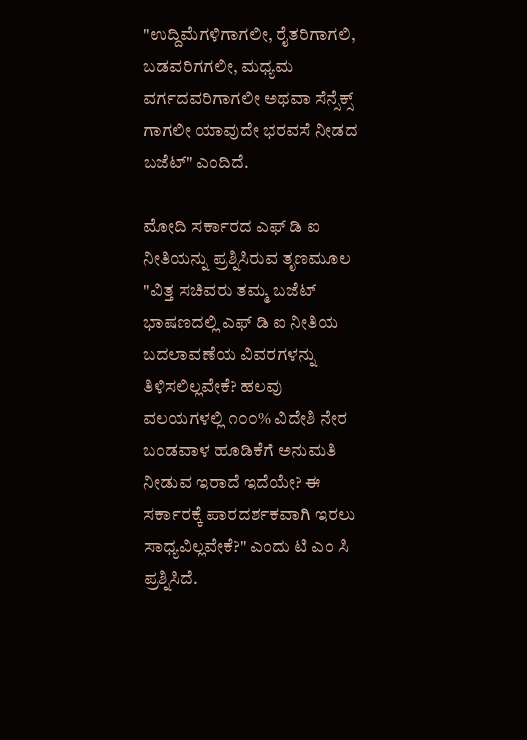"ಉದ್ದಿಮೆಗಳಿಗಾಗಲೀ, ರೈತರಿಗಾಗಲಿ, ಬಡವರಿಗಗಲೀ, ಮಧ್ಯಮ ವರ್ಗದವರಿಗಾಗಲೀ ಅಥವಾ ಸೆನ್ಸೆಕ್ಸ್ ಗಾಗಲೀ ಯಾವುದೇ ಭರವಸೆ ನೀಡದ ಬಜೆಟ್" ಎಂದಿದೆ.

ಮೋದಿ ಸರ್ಕಾರದ ಎಫ್ ಡಿ ಐ ನೀತಿಯನ್ನು ಪ್ರಶ್ನಿಸಿರುವ ತೃಣಮೂಲ "ವಿತ್ತ ಸಚಿವರು ತಮ್ಮ ಬಜೆಟ್ ಭಾಷಣದಲ್ಲಿ ಎಫ್ ಡಿ ಐ ನೀತಿಯ ಬದಲಾವಣೆಯ ವಿವರಗಳನ್ನು ತಿಳಿಸಲಿಲ್ಲವೇಕೆ? ಹಲವು ವಲಯಗಳಲ್ಲಿ ೧೦೦% ವಿದೇಶಿ ನೇರ ಬಂಡವಾಳ ಹೂಡಿಕೆಗೆ ಅನುಮತಿ ನೀಡುವ ಇರಾದೆ ಇದೆಯೇ? ಈ ಸರ್ಕಾರಕ್ಕೆ ಪಾರದರ್ಶಕವಾಗಿ ಇರಲು ಸಾಧ್ಯವಿಲ್ಲವೇಕೆ?" ಎಂದು ಟಿ ಎಂ ಸಿ ಪ್ರಶ್ನಿಸಿದೆ.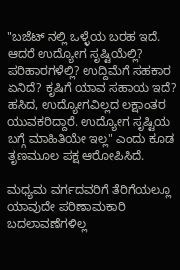"ಬಜೆಟ್ ನಲ್ಲಿ ಒಳ್ಳೆಯ ಬರಹ ಇದೆ. ಆದರೆ ಉದ್ಯೋಗ ಸೃಷ್ಟಿಯೆಲ್ಲಿ? ಪರಿಹಾರಗಳೆಲ್ಲಿ? ಉದ್ದಿಮೆಗೆ ಸಹಕಾರ ಏನಿದೆ? ಕೃಷಿಗೆ ಯಾವ ಸಹಾಯ ಇದೆ? ಹಸಿದ, ಉದ್ಯೋಗವಿಲ್ಲದ ಲಕ್ಷಾಂತರ ಯುವಕರಿದ್ದಾರೆ. ಉದ್ಯೋಗ ಸೃಷ್ಟಿಯ ಬಗ್ಗೆ ಮಾಹಿತಿಯೇ ಇಲ್ಲ" ಎಂದು ಕೂಡ ತೃಣಮೂಲ ಪಕ್ಷ ಆರೋಪಿಸಿದೆ.

ಮಧ್ಯಮ ವರ್ಗದವರಿಗೆ ತೆರಿಗೆಯಲ್ಲೂ ಯಾವುದೇ ಪರಿಣಾಮಕಾರಿ ಬದಲಾವಣೆಗಳಿಲ್ಲ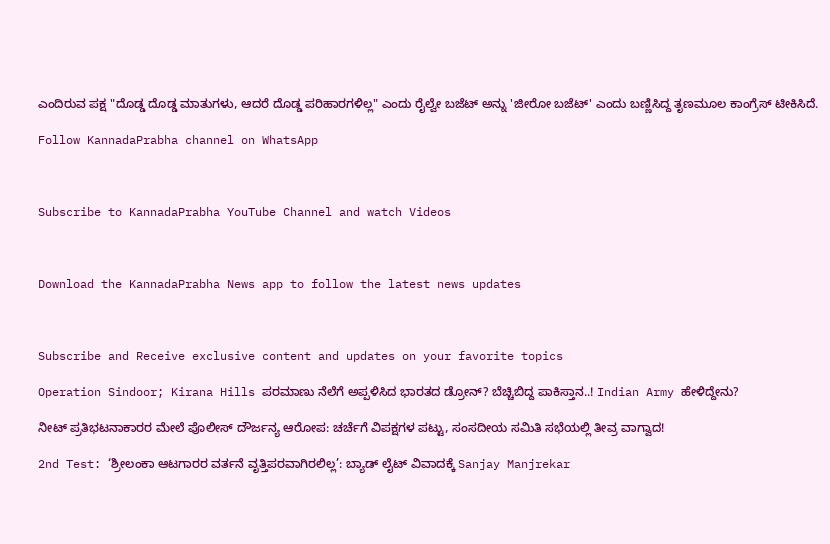ಎಂದಿರುವ ಪಕ್ಷ "ದೊಡ್ಡ ದೊಡ್ಡ ಮಾತುಗಳು, ಆದರೆ ದೊಡ್ಡ ಪರಿಹಾರಗಳಿಲ್ಲ" ಎಂದು ರೈಲ್ವೇ ಬಜೆಟ್ ಅನ್ನು 'ಜೀರೋ ಬಜೆಟ್' ಎಂದು ಬಣ್ಣಿಸಿದ್ದ ತೃಣಮೂಲ ಕಾಂಗ್ರೆಸ್ ಟೀಕಿಸಿದೆ.

Follow KannadaPrabha channel on WhatsApp



Subscribe to KannadaPrabha YouTube Channel and watch Videos



Download the KannadaPrabha News app to follow the latest news updates



Subscribe and Receive exclusive content and updates on your favorite topics

Operation Sindoor; Kirana Hills ಪರಮಾಣು ನೆಲೆಗೆ ಅಪ್ಪಳಿಸಿದ ಭಾರತದ ಡ್ರೋನ್? ಬೆಚ್ಚಿಬಿದ್ದ ಪಾಕಿಸ್ತಾನ..! Indian Army ಹೇಳಿದ್ದೇನು?

ನೀಟ್ ಪ್ರತಿಭಟನಾಕಾರರ ಮೇಲೆ ಪೊಲೀಸ್ ದೌರ್ಜನ್ಯ ಆರೋಪ: ಚರ್ಚೆಗೆ ವಿಪಕ್ಷಗಳ ಪಟ್ಟು, ಸಂಸದೀಯ ಸಮಿತಿ ಸಭೆಯಲ್ಲಿ ತೀವ್ರ ವಾಗ್ವಾದ!

2nd Test: ‘ಶ್ರೀಲಂಕಾ ಆಟಗಾರರ ವರ್ತನೆ ವೃತ್ತಿಪರವಾಗಿರಲಿಲ್ಲ’: ಬ್ಯಾಡ್ ಲೈಟ್ ವಿವಾದಕ್ಕೆ Sanjay Manjrekar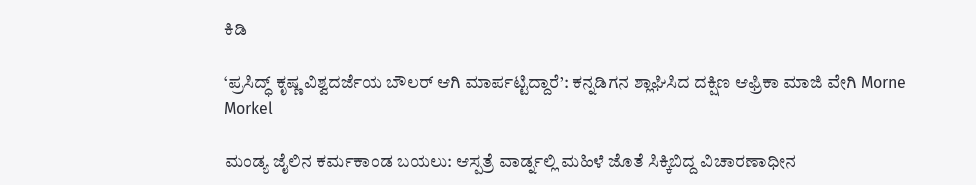ಕಿಡಿ

‘ಪ್ರಸಿದ್ಧ್ ಕೃಷ್ಣ ವಿಶ್ವದರ್ಜೆಯ ಬೌಲರ್ ಆಗಿ ಮಾರ್ಪಟ್ಟಿದ್ದಾರೆ’: ಕನ್ನಡಿಗನ ಶ್ಲಾಘಿಸಿದ ದಕ್ಷಿಣ ಆಫ್ರಿಕಾ ಮಾಜಿ ವೇಗಿ Morne Morkel

ಮಂಡ್ಯ ಜೈಲಿನ ಕರ್ಮಕಾಂಡ ಬಯಲು: ಆಸ್ಪತ್ರೆ ವಾರ್ಡ್ನಲ್ಲಿ ಮಹಿಳೆ ಜೊತೆ ಸಿಕ್ಕಿಬಿದ್ದ ವಿಚಾರಣಾಧೀನ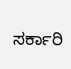ಸರ್ಕಾರಿ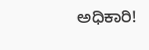ಅಧಿಕಾರಿ!